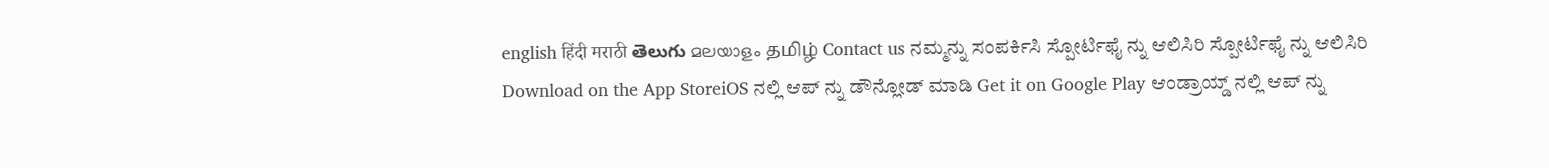english हिंदी मराठी తెలుగు മലയാളം தமிழ் Contact us ನಮ್ಮನ್ನು ಸಂಪರ್ಕಿಸಿ ಸ್ಪೋರ್ಟಿಫೈ ನ್ನು ಆಲಿಸಿರಿ ಸ್ಪೋರ್ಟಿಫೈ ನ್ನು ಆಲಿಸಿರಿ Download on the App StoreiOS ನಲ್ಲಿ ಆಪ್ ನ್ನು ಡೌನ್ಲೋಡ್ ಮಾಡಿ Get it on Google Play ಆಂಡ್ರಾಯ್ಡ್ ನಲ್ಲಿ ಆಪ್ ನ್ನು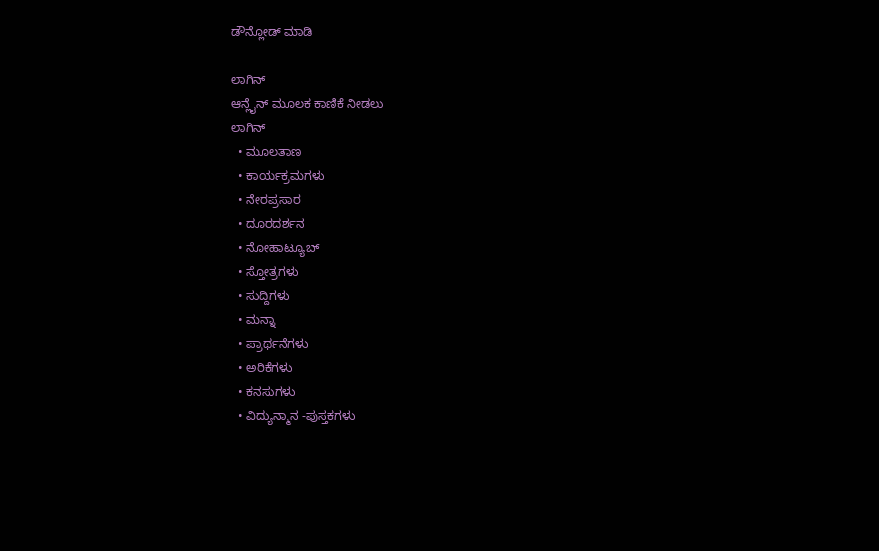ಡೌನ್ಲೋಡ್ ಮಾಡಿ

ಲಾಗಿನ್
ಆನ್ಲೈನ್ ಮೂಲಕ ಕಾಣಿಕೆ ನೀಡಲು
ಲಾಗಿನ್
  • ಮೂಲತಾಣ
  • ಕಾರ್ಯಕ್ರಮಗಳು
  • ನೇರಪ್ರಸಾರ
  • ದೂರದರ್ಶನ
  • ನೋಹಾಟ್ಯೂಬ್
  • ಸ್ತೋತ್ರಗಳು
  • ಸುದ್ದಿಗಳು
  • ಮನ್ನಾ
  • ಪ್ರಾರ್ಥನೆಗಳು
  • ಅರಿಕೆಗಳು
  • ಕನಸುಗಳು
  • ವಿದ್ಯುನ್ಮಾನ -ಪುಸ್ತಕಗಳು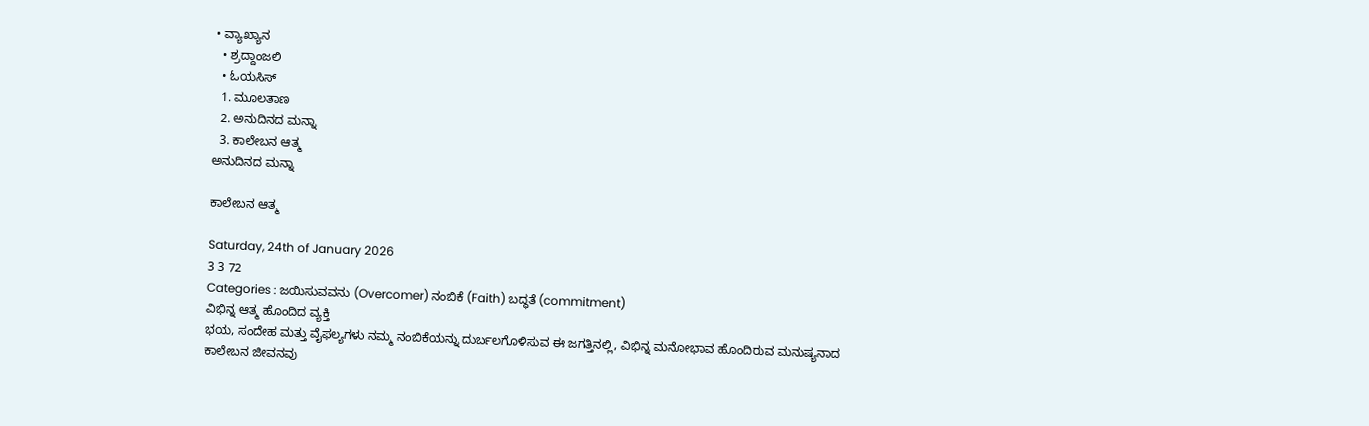• ವ್ಯಾಖ್ಯಾನ
  • ಶ್ರದ್ದಾಂಜಲಿ
  • ಓಯಸಿಸ್
  1. ಮೂಲತಾಣ
  2. ಅನುದಿನದ ಮನ್ನಾ
  3. ಕಾಲೇಬನ ಆತ್ಮ
ಅನುದಿನದ ಮನ್ನಾ

ಕಾಲೇಬನ ಆತ್ಮ

Saturday, 24th of January 2026
3 3 72
Categories : ಜಯಿಸುವವನು (Overcomer) ನಂಬಿಕೆ (Faith) ಬದ್ಧತೆ (commitment)
ವಿಭಿನ್ನ ಆತ್ಮ ಹೊಂದಿದ ವ್ಯಕ್ತಿ
ಭಯ, ಸಂದೇಹ ಮತ್ತು ವೈಫಲ್ಯಗಳು ನಮ್ಮ ನಂಬಿಕೆಯನ್ನು ದುರ್ಬಲಗೊಳಿಸುವ ಈ ಜಗತ್ತಿನಲ್ಲಿ, ವಿಭಿನ್ನ ಮನೋಭಾವ ಹೊಂದಿರುವ ಮನುಷ್ಯನಾದ ಕಾಲೇಬನ ಜೀವನವು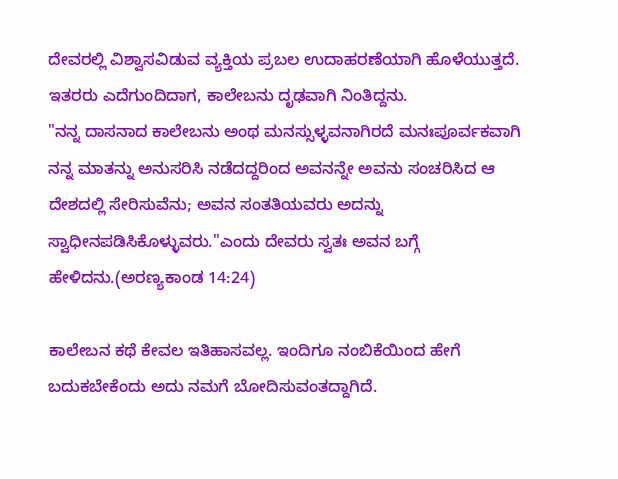ದೇವರಲ್ಲಿ ವಿಶ್ವಾಸವಿಡುವ ವ್ಯಕ್ತಿಯ ಪ್ರಬಲ ಉದಾಹರಣೆಯಾಗಿ ಹೊಳೆಯುತ್ತದೆ. ಇತರರು ಎದೆಗುಂದಿದಾಗ, ಕಾಲೇಬನು ದೃಢವಾಗಿ ನಿಂತಿದ್ದನು.
"ನನ್ನ ದಾಸನಾದ ಕಾಲೇಬನು ಅಂಥ ಮನಸ್ಸುಳ್ಳವನಾಗಿರದೆ ಮನಃಪೂರ್ವಕವಾಗಿ ನನ್ನ ಮಾತನ್ನು ಅನುಸರಿಸಿ ನಡೆದದ್ದರಿಂದ ಅವನನ್ನೇ ಅವನು ಸಂಚರಿಸಿದ ಆ ದೇಶದಲ್ಲಿ ಸೇರಿಸುವೆನು; ಅವನ ಸಂತತಿಯವರು ಅದನ್ನು ಸ್ವಾಧೀನಪಡಿಸಿಕೊಳ್ಳುವರು."ಎಂದು ದೇವರು ಸ್ವತಃ ಅವನ ಬಗ್ಗೆ ಹೇಳಿದನು.(ಅರಣ್ಯಕಾಂಡ 14:24)

ಕಾಲೇಬನ ಕಥೆ ಕೇವಲ ಇತಿಹಾಸವಲ್ಲ. ಇಂದಿಗೂ ನಂಬಿಕೆಯಿಂದ ಹೇಗೆ ಬದುಕಬೇಕೆಂದು ಅದು ನಮಗೆ ಬೋದಿಸುವಂತದ್ದಾಗಿದೆ.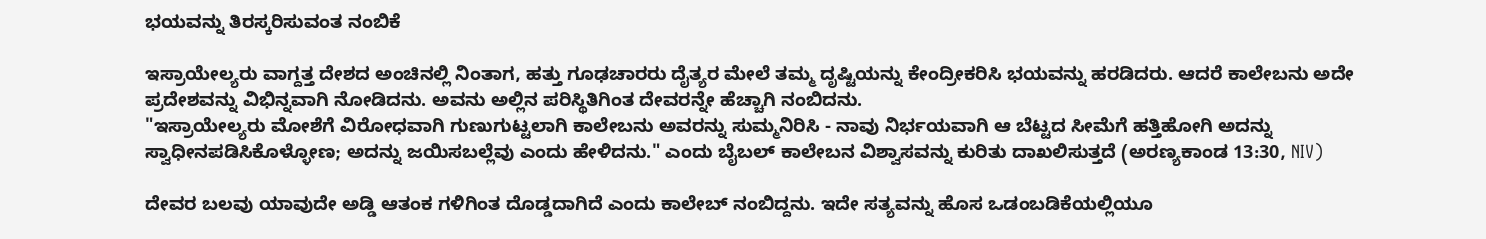ಭಯವನ್ನು ತಿರಸ್ಕರಿಸುವಂತ ನಂಬಿಕೆ

ಇಸ್ರಾಯೇಲ್ಯರು ವಾಗ್ದತ್ತ ದೇಶದ ಅಂಚಿನಲ್ಲಿ ನಿಂತಾಗ, ಹತ್ತು ಗೂಢಚಾರರು ದೈತ್ಯರ ಮೇಲೆ ತಮ್ಮ ದೃಷ್ಟಿಯನ್ನು ಕೇಂದ್ರೀಕರಿಸಿ ಭಯವನ್ನು ಹರಡಿದರು. ಆದರೆ ಕಾಲೇಬನು ಅದೇ ಪ್ರದೇಶವನ್ನು ವಿಭಿನ್ನವಾಗಿ ನೋಡಿದನು. ಅವನು ಅಲ್ಲಿನ ಪರಿಸ್ಥಿತಿಗಿಂತ ದೇವರನ್ನೇ ಹೆಚ್ಚಾಗಿ ನಂಬಿದನು.
"ಇಸ್ರಾಯೇಲ್ಯರು ಮೋಶೆಗೆ ವಿರೋಧವಾಗಿ ಗುಣುಗುಟ್ಟಲಾಗಿ ಕಾಲೇಬನು ಅವರನ್ನು ಸುಮ್ಮನಿರಿಸಿ - ನಾವು ನಿರ್ಭಯವಾಗಿ ಆ ಬೆಟ್ಟದ ಸೀಮೆಗೆ ಹತ್ತಿಹೋಗಿ ಅದನ್ನು ಸ್ವಾಧೀನಪಡಿಸಿಕೊಳ್ಳೋಣ; ಅದನ್ನು ಜಯಿಸಬಲ್ಲೆವು ಎಂದು ಹೇಳಿದನು." ಎಂದು ಬೈಬಲ್ ಕಾಲೇಬನ ವಿಶ್ವಾಸವನ್ನು ಕುರಿತು ದಾಖಲಿಸುತ್ತದೆ (ಅರಣ್ಯಕಾಂಡ 13:30, NIV)

ದೇವರ ಬಲವು ಯಾವುದೇ ಅಡ್ಡಿ ಆತಂಕ ಗಳಿಗಿಂತ ದೊಡ್ಡದಾಗಿದೆ ಎಂದು ಕಾಲೇಬ್ ನಂಬಿದ್ದನು. ಇದೇ ಸತ್ಯವನ್ನು ಹೊಸ ಒಡಂಬಡಿಕೆಯಲ್ಲಿಯೂ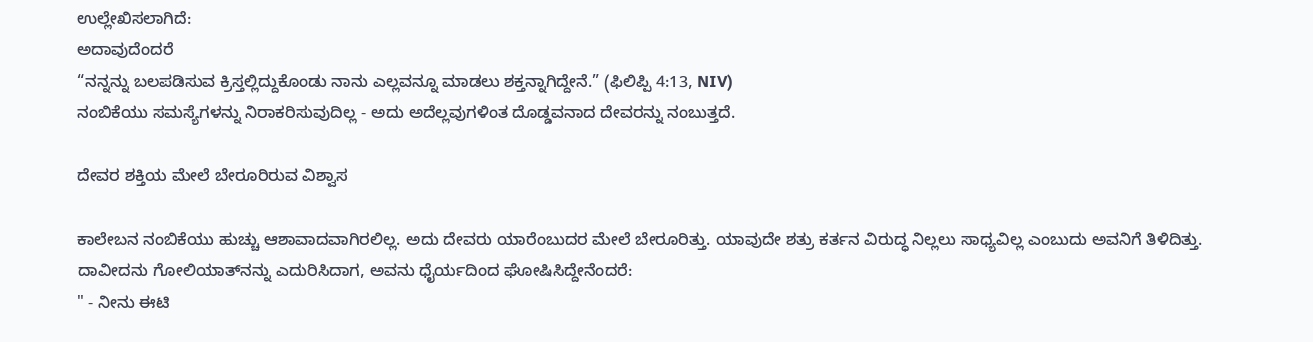ಉಲ್ಲೇಖಿಸಲಾಗಿದೆ:
ಅದಾವುದೆಂದರೆ
“ನನ್ನನ್ನು ಬಲಪಡಿಸುವ ಕ್ರಿಸ್ತಲ್ಲಿದ್ದುಕೊಂಡು ನಾನು ಎಲ್ಲವನ್ನೂ ಮಾಡಲು ಶಕ್ತನ್ನಾಗಿದ್ದೇನೆ.” (ಫಿಲಿಪ್ಪಿ 4:13, NIV)
ನಂಬಿಕೆಯು ಸಮಸ್ಯೆಗಳನ್ನು ನಿರಾಕರಿಸುವುದಿಲ್ಲ - ಅದು ಅದೆಲ್ಲವುಗಳಿಂತ ದೊಡ್ಡವನಾದ ದೇವರನ್ನು ನಂಬುತ್ತದೆ.

ದೇವರ ಶಕ್ತಿಯ ಮೇಲೆ ಬೇರೂರಿರುವ ವಿಶ್ವಾಸ

ಕಾಲೇಬನ ನಂಬಿಕೆಯು ಹುಚ್ಚು ಆಶಾವಾದವಾಗಿರಲಿಲ್ಲ. ಅದು ದೇವರು ಯಾರೆಂಬುದರ ಮೇಲೆ ಬೇರೂರಿತ್ತು. ಯಾವುದೇ ಶತ್ರು ಕರ್ತನ ವಿರುದ್ಧ ನಿಲ್ಲಲು ಸಾಧ್ಯವಿಲ್ಲ ಎಂಬುದು ಅವನಿಗೆ ತಿಳಿದಿತ್ತು. ದಾವೀದನು ಗೋಲಿಯಾತ್‌ನನ್ನು ಎದುರಿಸಿದಾಗ, ಅವನು ಧೈರ್ಯದಿಂದ ಘೋಷಿಸಿದ್ದೇನೆಂದರೆ:
" - ನೀನು ಈಟಿ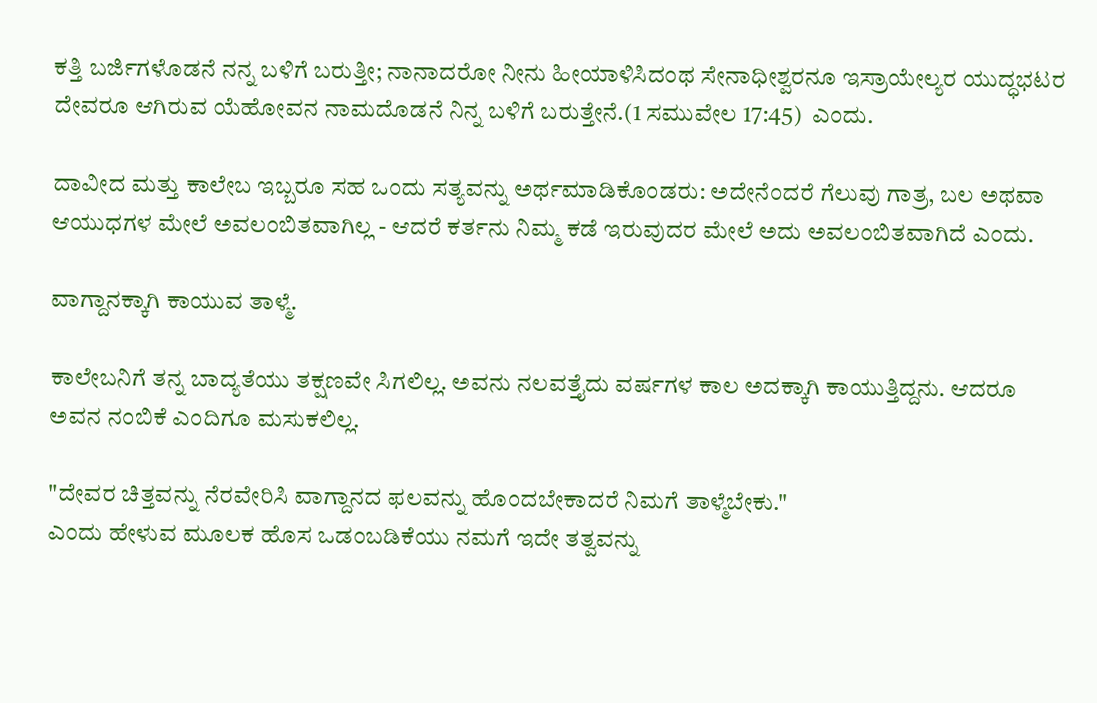ಕತ್ತಿ ಬರ್ಜಿಗಳೊಡನೆ ನನ್ನ ಬಳಿಗೆ ಬರುತ್ತೀ; ನಾನಾದರೋ ನೀನು ಹೀಯಾಳಿಸಿದಂಥ ಸೇನಾಧೀಶ್ವರನೂ ಇಸ್ರಾಯೇಲ್ಯರ ಯುದ್ಧಭಟರ ದೇವರೂ ಆಗಿರುವ ಯೆಹೋವನ ನಾಮದೊಡನೆ ನಿನ್ನ ಬಳಿಗೆ ಬರುತ್ತೇನೆ.(1 ಸಮುವೇಲ 17:45)  ಎಂದು.

ದಾವೀದ ಮತ್ತು ಕಾಲೇಬ ಇಬ್ಬರೂ ಸಹ ಒಂದು ಸತ್ಯವನ್ನು ಅರ್ಥಮಾಡಿಕೊಂಡರು: ಅದೇನೆಂದರೆ ಗೆಲುವು ಗಾತ್ರ, ಬಲ ಅಥವಾ ಆಯುಧಗಳ ಮೇಲೆ ಅವಲಂಬಿತವಾಗಿಲ್ಲ - ಆದರೆ ಕರ್ತನು ನಿಮ್ಮ ಕಡೆ ಇರುವುದರ ಮೇಲೆ ಅದು ಅವಲಂಬಿತವಾಗಿದೆ ಎಂದು.

ವಾಗ್ದಾನಕ್ಕಾಗಿ ಕಾಯುವ ತಾಳ್ಮೆ.

ಕಾಲೇಬನಿಗೆ ತನ್ನ ಬಾದ್ಯತೆಯು ತಕ್ಷಣವೇ ಸಿಗಲಿಲ್ಲ. ಅವನು ನಲವತ್ತೈದು ವರ್ಷಗಳ ಕಾಲ ಅದಕ್ಕಾಗಿ ಕಾಯುತ್ತಿದ್ದನು. ಆದರೂ ಅವನ ನಂಬಿಕೆ ಎಂದಿಗೂ ಮಸುಕಲಿಲ್ಲ.

"ದೇವರ ಚಿತ್ತವನ್ನು ನೆರವೇರಿಸಿ ವಾಗ್ದಾನದ ಫಲವನ್ನು ಹೊಂದಬೇಕಾದರೆ ನಿಮಗೆ ತಾಳ್ಮೆಬೇಕು."
ಎಂದು ಹೇಳುವ ಮೂಲಕ ಹೊಸ ಒಡಂಬಡಿಕೆಯು ನಮಗೆ ಇದೇ ತತ್ವವನ್ನು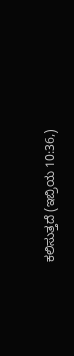ಕಲಿಸುತ್ತದೆ (ಇಬ್ರಿಯ 10:36,)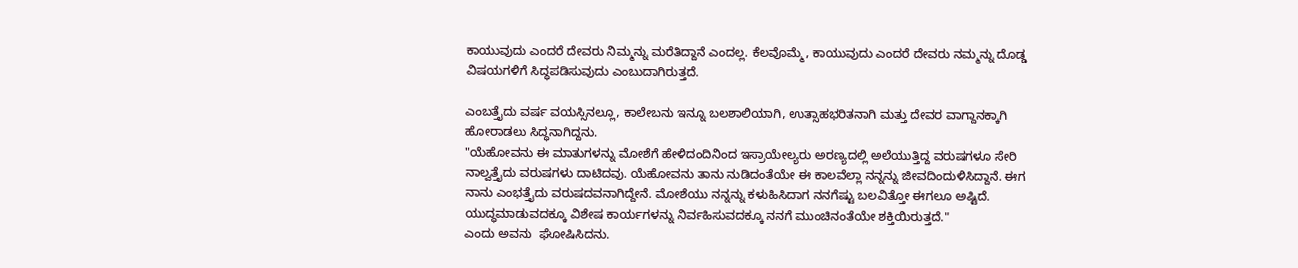ಕಾಯುವುದು ಎಂದರೆ ದೇವರು ನಿಮ್ಮನ್ನು ಮರೆತಿದ್ದಾನೆ ಎಂದಲ್ಲ. ಕೆಲವೊಮ್ಮೆ, ಕಾಯುವುದು ಎಂದರೆ ದೇವರು ನಮ್ಮನ್ನು ದೊಡ್ಡ ವಿಷಯಗಳಿಗೆ ಸಿದ್ಧಪಡಿಸುವುದು ಎಂಬುದಾಗಿರುತ್ತದೆ.

ಎಂಬತ್ತೈದು ವರ್ಷ ವಯಸ್ಸಿನಲ್ಲೂ, ಕಾಲೇಬನು ಇನ್ನೂ ಬಲಶಾಲಿಯಾಗಿ, ಉತ್ಸಾಹಭರಿತನಾಗಿ ಮತ್ತು ದೇವರ ವಾಗ್ದಾನಕ್ಕಾಗಿ ಹೋರಾಡಲು ಸಿದ್ಧನಾಗಿದ್ದನು.
"ಯೆಹೋವನು ಈ ಮಾತುಗಳನ್ನು ಮೋಶೆಗೆ ಹೇಳಿದಂದಿನಿಂದ ಇಸ್ರಾಯೇಲ್ಯರು ಅರಣ್ಯದಲ್ಲಿ ಅಲೆಯುತ್ತಿದ್ದ ವರುಷಗಳೂ ಸೇರಿ ನಾಲ್ವತ್ತೈದು ವರುಷಗಳು ದಾಟಿದವು. ಯೆಹೋವನು ತಾನು ನುಡಿದಂತೆಯೇ ಈ ಕಾಲವೆಲ್ಲಾ ನನ್ನನ್ನು ಜೀವದಿಂದುಳಿಸಿದ್ದಾನೆ. ಈಗ ನಾನು ಎಂಭತ್ತೈದು ವರುಷದವನಾಗಿದ್ದೇನೆ. ಮೋಶೆಯು ನನ್ನನ್ನು ಕಳುಹಿಸಿದಾಗ ನನಗೆಷ್ಟು ಬಲವಿತ್ತೋ ಈಗಲೂ ಅಷ್ಟಿದೆ. ಯುದ್ಧಮಾಡುವದಕ್ಕೂ ವಿಶೇಷ ಕಾರ್ಯಗಳನ್ನು ನಿರ್ವಹಿಸುವದಕ್ಕೂ ನನಗೆ ಮುಂಚಿನಂತೆಯೇ ಶಕ್ತಿಯಿರುತ್ತದೆ."
ಎಂದು ಅವನು  ಘೋಷಿಸಿದನು.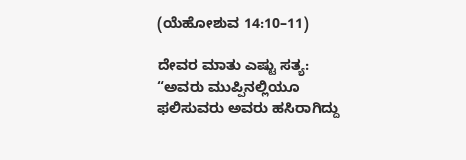(ಯೆಹೋಶುವ 14:10–11)

ದೇವರ ಮಾತು ಎಷ್ಟು ಸತ್ಯ:
“ಅವರು ಮುಪ್ಪಿನಲ್ಲಿಯೂ ಫಲಿಸುವರು ಅವರು ಹಸಿರಾಗಿದ್ದು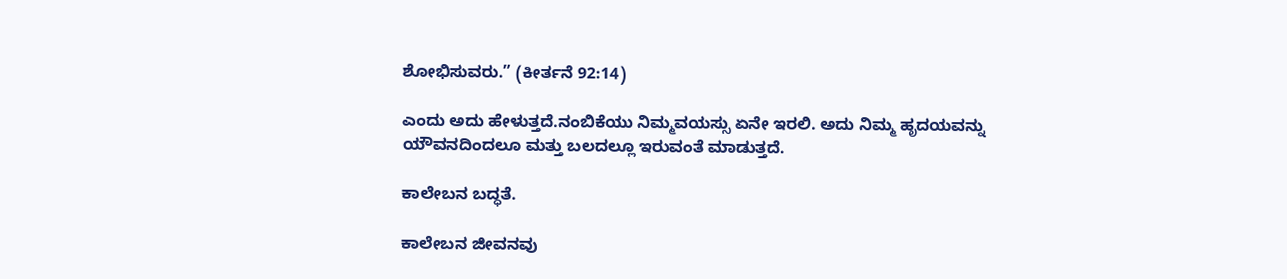ಶೋಭಿಸುವರು.” (ಕೀರ್ತನೆ 92:14)

ಎಂದು ಅದು ಹೇಳುತ್ತದೆ.ನಂಬಿಕೆಯು ನಿಮ್ಮವಯಸ್ಸು ಏನೇ ಇರಲಿ. ಅದು ನಿಮ್ಮ ಹೃದಯವನ್ನು ಯೌವನದಿಂದಲೂ ಮತ್ತು ಬಲದಲ್ಲೂ ಇರುವಂತೆ ಮಾಡುತ್ತದೆ.

ಕಾಲೇಬನ ಬದ್ಧತೆ.

ಕಾಲೇಬನ ಜೀವನವು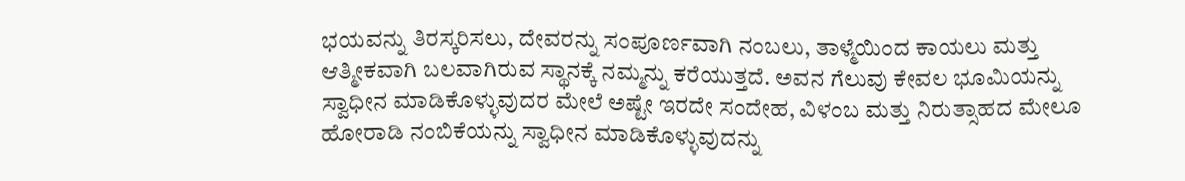ಭಯವನ್ನು ತಿರಸ್ಕರಿಸಲು, ದೇವರನ್ನು ಸಂಪೂರ್ಣವಾಗಿ ನಂಬಲು, ತಾಳ್ಮೆಯಿಂದ ಕಾಯಲು ಮತ್ತು ಆತ್ಮೀಕವಾಗಿ ಬಲವಾಗಿರುವ ಸ್ಥಾನಕ್ಕೆ ನಮ್ಮನ್ನು ಕರೆಯುತ್ತದೆ. ಅವನ ಗೆಲುವು ಕೇವಲ ಭೂಮಿಯನ್ನು ಸ್ವಾಧೀನ ಮಾಡಿಕೊಳ್ಳುವುದರ ಮೇಲೆ ಅಷ್ಟೇ ಇರದೇ ಸಂದೇಹ, ವಿಳಂಬ ಮತ್ತು ನಿರುತ್ಸಾಹದ ಮೇಲೂ ಹೋರಾಡಿ ನಂಬಿಕೆಯನ್ನು ಸ್ವಾಧೀನ ಮಾಡಿಕೊಳ್ಳುವುದನ್ನು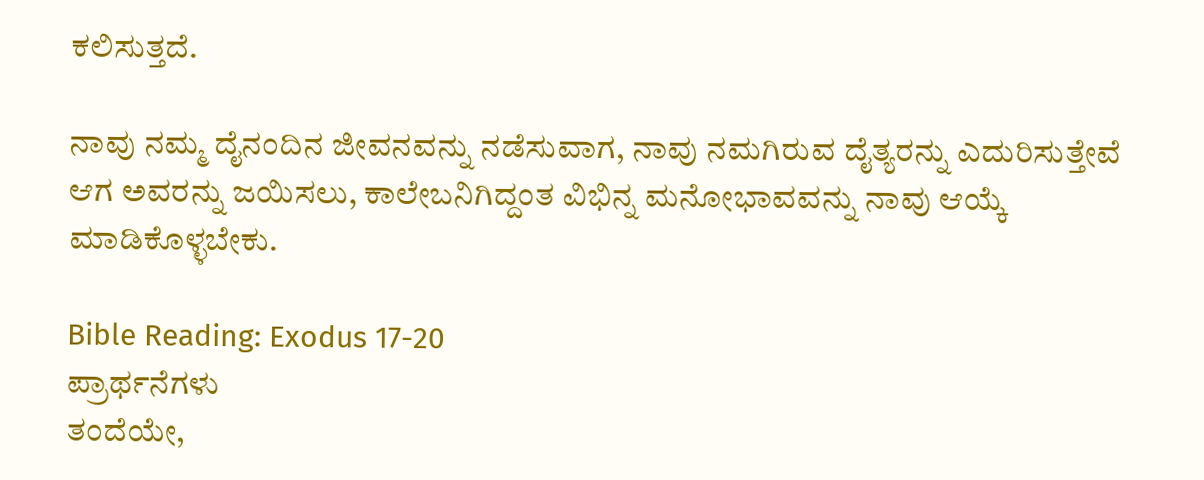ಕಲಿಸುತ್ತದೆ.

ನಾವು ನಮ್ಮ ದೈನಂದಿನ ಜೀವನವನ್ನು ನಡೆಸುವಾಗ, ನಾವು ನಮಗಿರುವ ದೈತ್ಯರನ್ನು ಎದುರಿಸುತ್ತೇವೆ ಆಗ ಅವರನ್ನು ಜಯಿಸಲು, ಕಾಲೇಬನಿಗಿದ್ದಂತ ವಿಭಿನ್ನ ಮನೋಭಾವವನ್ನು ನಾವು ಆಯ್ಕೆ ಮಾಡಿಕೊಳ್ಳಬೇಕು.

Bible Reading: Exodus 17-20
ಪ್ರಾರ್ಥನೆಗಳು
ತಂದೆಯೇ,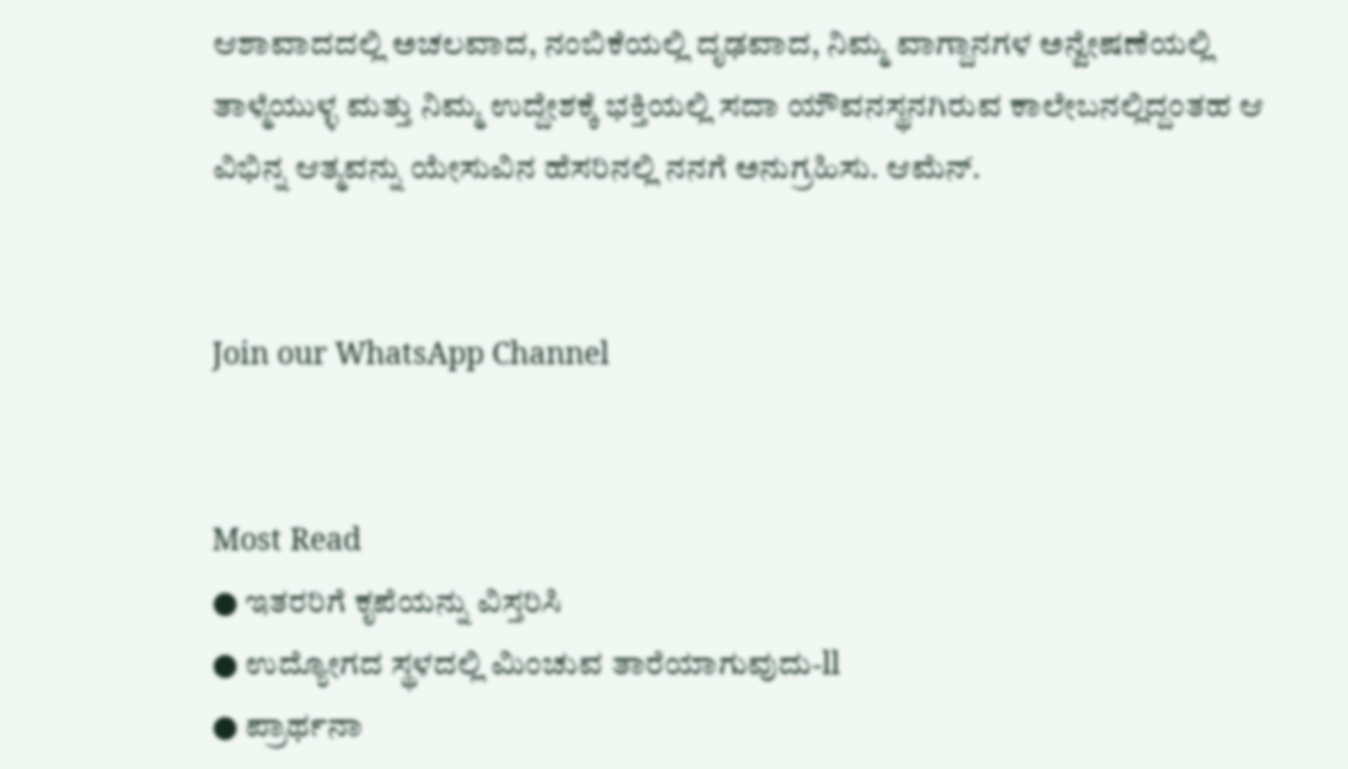ಆಶಾವಾದದಲ್ಲಿ ಅಚಲವಾದ, ನಂಬಿಕೆಯಲ್ಲಿ ದೃಢವಾದ, ನಿಮ್ಮ ವಾಗ್ದಾನಗಳ ಅನ್ವೇಷಣೆಯಲ್ಲಿ ತಾಳ್ಮೆಯುಳ್ಳ ಮತ್ತು ನಿಮ್ಮ ಉದ್ದೇಶಕ್ಕೆ ಭಕ್ತಿಯಲ್ಲಿ ಸದಾ ಯೌವನಸ್ಥನಗಿರುವ ಕಾಲೇಬನಲ್ಲಿದ್ದಂತಹ ಆ ವಿಭಿನ್ನ ಆತ್ಮವನ್ನು ಯೇಸುವಿನ ಹೆಸರಿನಲ್ಲಿ ನನಗೆ ಅನುಗ್ರಹಿಸು. ಆಮೆನ್.


Join our WhatsApp Channel


Most Read
● ಇತರರಿಗೆ ಕೃಪೆಯನ್ನು ವಿಸ್ತರಿಸಿ
● ಉದ್ಯೋಗದ ಸ್ಥಳದಲ್ಲಿ ಮಿಂಚುವ ತಾರೆಯಾಗುವುದು-ll
● ಪ್ರಾರ್ಥನಾ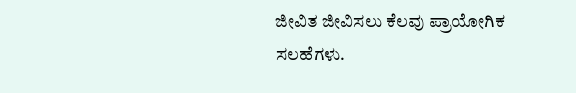ಜೀವಿತ ಜೀವಿಸಲು ಕೆಲವು ಪ್ರಾಯೋಗಿಕ ಸಲಹೆಗಳು.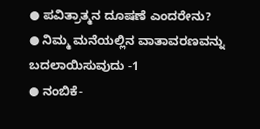● ಪವಿತ್ರಾತ್ಮನ ದೂಷಣೆ ಎಂದರೇನು?
● ನಿಮ್ಮ ಮನೆಯಲ್ಲಿನ ವಾತಾವರಣವನ್ನು ಬದಲಾಯಿಸುವುದು -1
● ನಂಬಿಕೆ-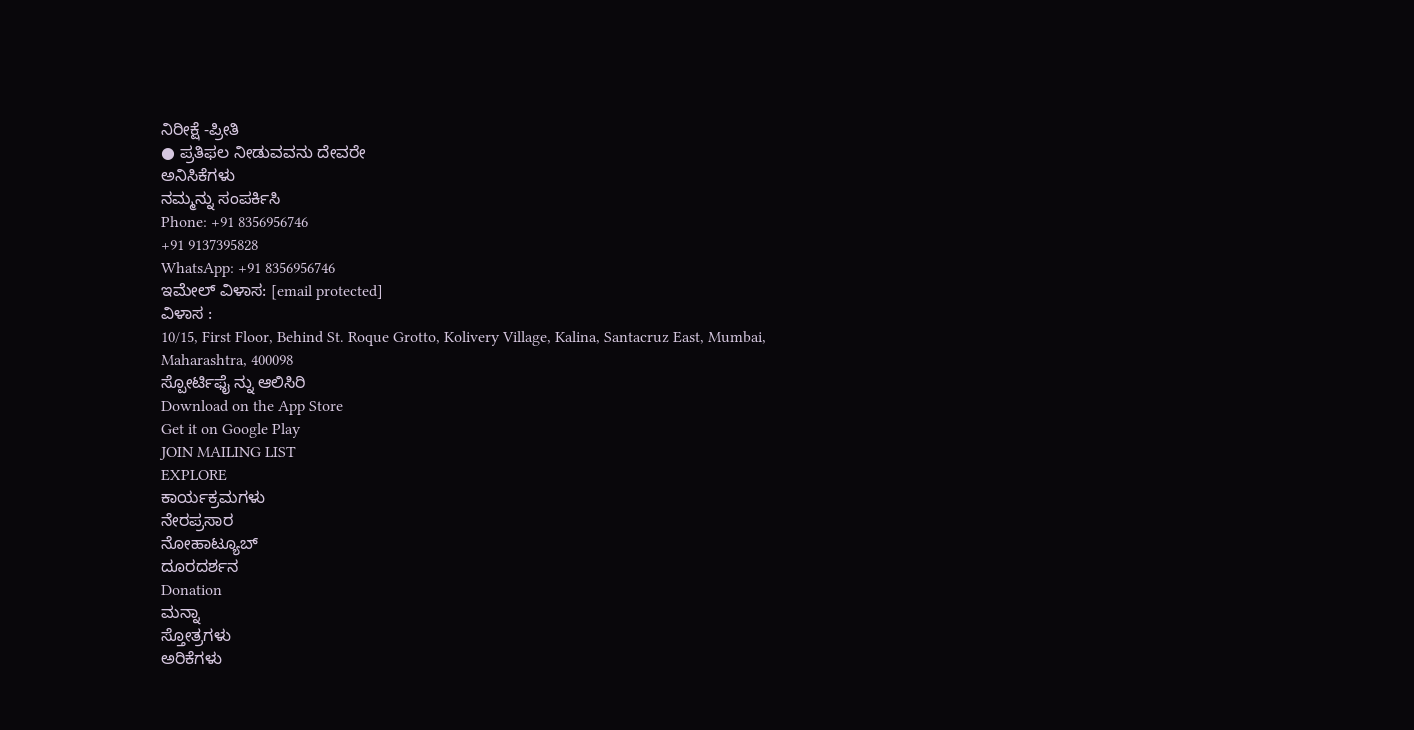ನಿರೀಕ್ಷೆ -ಪ್ರೀತಿ
● ಪ್ರತಿಫಲ ನೀಡುವವನು ದೇವರೇ
ಅನಿಸಿಕೆಗಳು
ನಮ್ಮನ್ನು ಸಂಪರ್ಕಿಸಿ
Phone: +91 8356956746
+91 9137395828
WhatsApp: +91 8356956746
ಇಮೇಲ್ ವಿಳಾಸ: [email protected]
ವಿಳಾಸ :
10/15, First Floor, Behind St. Roque Grotto, Kolivery Village, Kalina, Santacruz East, Mumbai, Maharashtra, 400098
ಸ್ಪೋರ್ಟಿಫೈ ನ್ನು ಆಲಿಸಿರಿ
Download on the App Store
Get it on Google Play
JOIN MAILING LIST
EXPLORE
ಕಾರ್ಯಕ್ರಮಗಳು
ನೇರಪ್ರಸಾರ
ನೋಹಾಟ್ಯೂಬ್
ದೂರದರ್ಶನ
Donation
ಮನ್ನಾ
ಸ್ತೋತ್ರಗಳು
ಅರಿಕೆಗಳು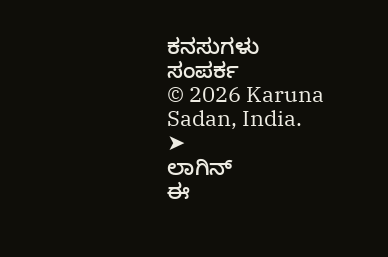ಕನಸುಗಳು
ಸಂಪರ್ಕ
© 2026 Karuna Sadan, India.
➤
ಲಾಗಿನ್
ಈ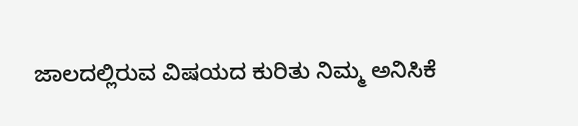ಜಾಲದಲ್ಲಿರುವ ವಿಷಯದ ಕುರಿತು ನಿಮ್ಮ ಅನಿಸಿಕೆ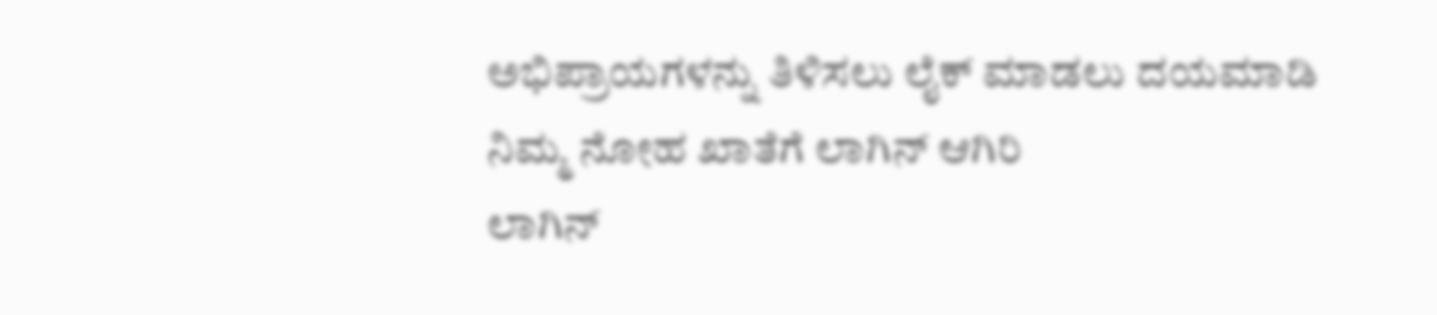ಅಭಿಪ್ರಾಯಗಳನ್ನು ತಿಳಿಸಲು ಲೈಕ್ ಮಾಡಲು ದಯಮಾಡಿ ನಿಮ್ಮ ನೋಹ ಖಾತೆಗೆ ಲಾಗಿನ್ ಆಗಿರಿ
ಲಾಗಿನ್